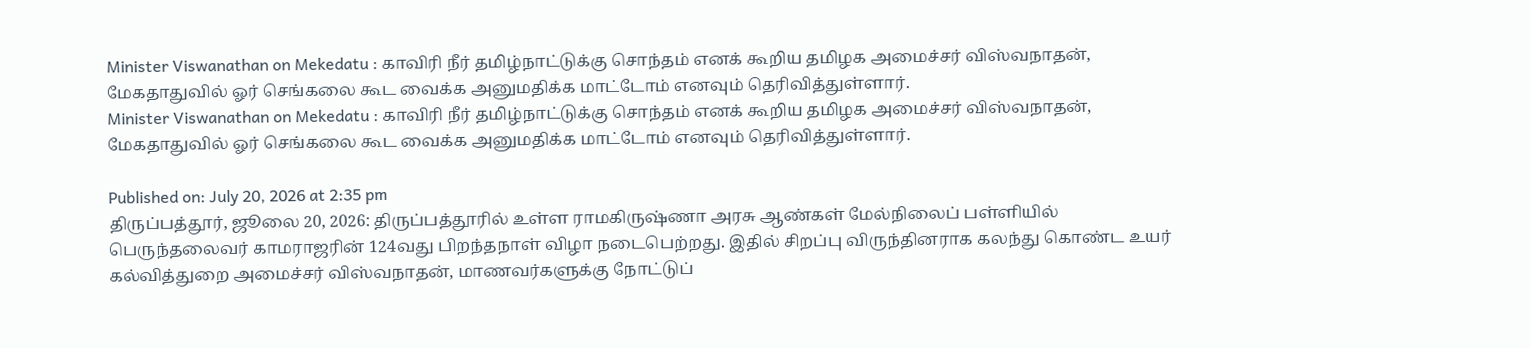Minister Viswanathan on Mekedatu : காவிரி நீர் தமிழ்நாட்டுக்கு சொந்தம் எனக் கூறிய தமிழக அமைச்சர் விஸ்வநாதன், மேகதாதுவில் ஓர் செங்கலை கூட வைக்க அனுமதிக்க மாட்டோம் எனவும் தெரிவித்துள்ளார்.
Minister Viswanathan on Mekedatu : காவிரி நீர் தமிழ்நாட்டுக்கு சொந்தம் எனக் கூறிய தமிழக அமைச்சர் விஸ்வநாதன், மேகதாதுவில் ஓர் செங்கலை கூட வைக்க அனுமதிக்க மாட்டோம் எனவும் தெரிவித்துள்ளார்.

Published on: July 20, 2026 at 2:35 pm
திருப்பத்தூர், ஜூலை 20, 2026: திருப்பத்தூரில் உள்ள ராமகிருஷ்ணா அரசு ஆண்கள் மேல்நிலைப் பள்ளியில் பெருந்தலைவர் காமராஜரின் 124வது பிறந்தநாள் விழா நடைபெற்றது. இதில் சிறப்பு விருந்தினராக கலந்து கொண்ட உயர் கல்வித்துறை அமைச்சர் விஸ்வநாதன், மாணவர்களுக்கு நோட்டுப்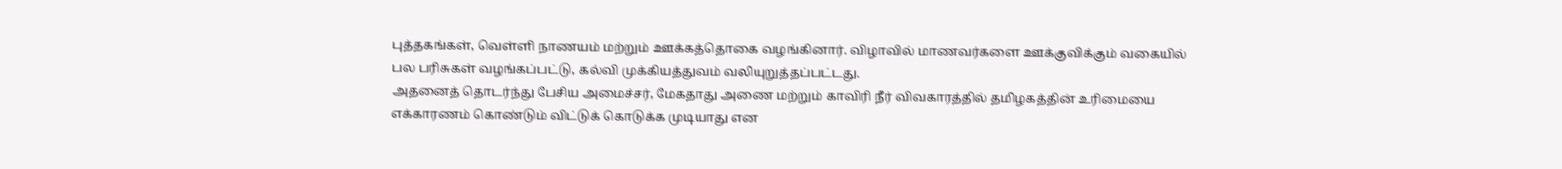புத்தகங்கள், வெள்ளி நாணயம் மற்றும் ஊக்கத்தொகை வழங்கினார். விழாவில் மாணவர்களை ஊக்குவிக்கும் வகையில் பல பரிசுகள் வழங்கப்பட்டு, கல்வி முக்கியத்துவம் வலியுறுத்தப்பட்டது.
அதனைத் தொடர்ந்து பேசிய அமைச்சர், மேகதாது அணை மற்றும் காவிரி நீர் விவகாரத்தில் தமிழகத்தின் உரிமையை எக்காரணம் கொண்டும் விட்டுக் கொடுக்க முடியாது என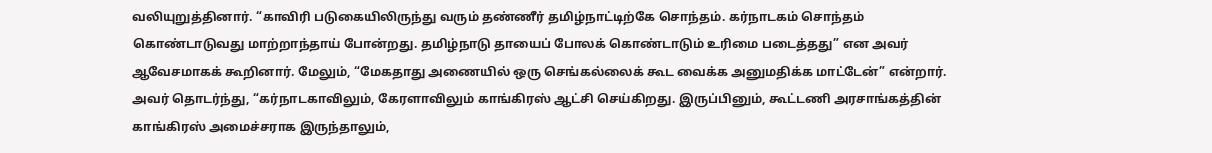வலியுறுத்தினார். “காவிரி படுகையிலிருந்து வரும் தண்ணீர் தமிழ்நாட்டிற்கே சொந்தம். கர்நாடகம் சொந்தம் கொண்டாடுவது மாற்றாந்தாய் போன்றது. தமிழ்நாடு தாயைப் போலக் கொண்டாடும் உரிமை படைத்தது” என அவர் ஆவேசமாகக் கூறினார். மேலும், “மேகதாது அணையில் ஒரு செங்கல்லைக் கூட வைக்க அனுமதிக்க மாட்டேன்” என்றார்.
அவர் தொடர்ந்து, “கர்நாடகாவிலும், கேரளாவிலும் காங்கிரஸ் ஆட்சி செய்கிறது. இருப்பினும், கூட்டணி அரசாங்கத்தின் காங்கிரஸ் அமைச்சராக இருந்தாலும்,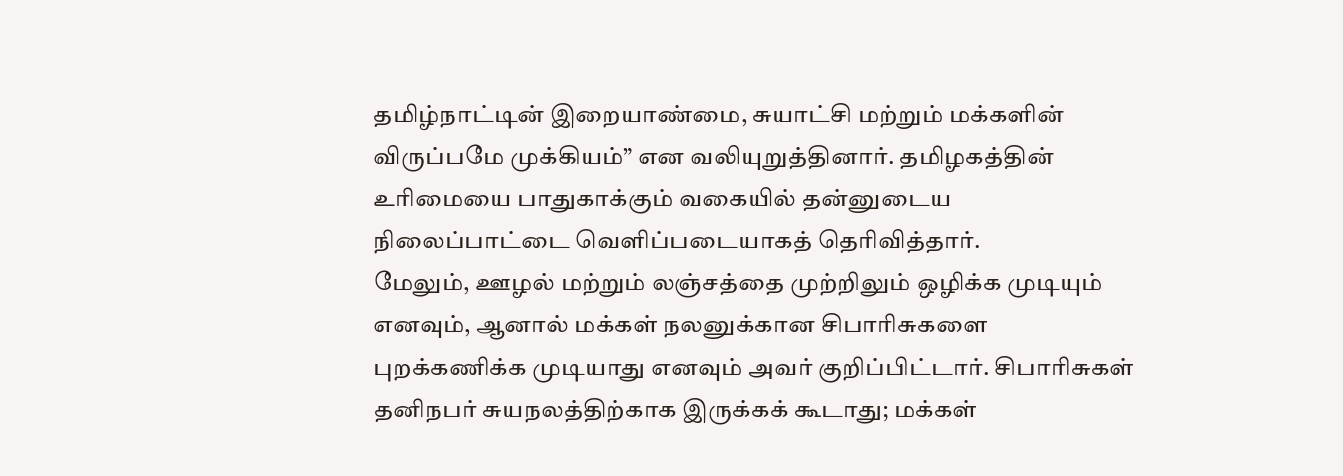தமிழ்நாட்டின் இறையாண்மை, சுயாட்சி மற்றும் மக்களின் விருப்பமே முக்கியம்” என வலியுறுத்தினார். தமிழகத்தின் உரிமையை பாதுகாக்கும் வகையில் தன்னுடைய நிலைப்பாட்டை வெளிப்படையாகத் தெரிவித்தார்.
மேலும், ஊழல் மற்றும் லஞ்சத்தை முற்றிலும் ஒழிக்க முடியும் எனவும், ஆனால் மக்கள் நலனுக்கான சிபாரிசுகளை புறக்கணிக்க முடியாது எனவும் அவர் குறிப்பிட்டார். சிபாரிசுகள் தனிநபர் சுயநலத்திற்காக இருக்கக் கூடாது; மக்கள்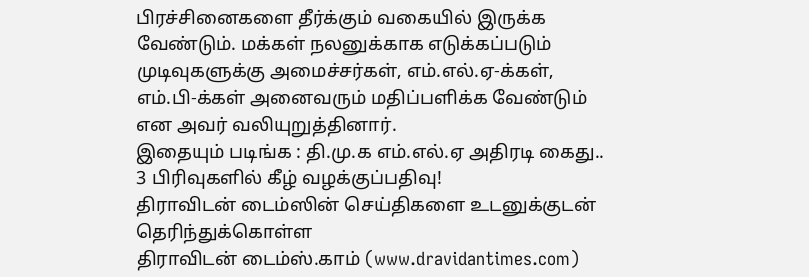பிரச்சினைகளை தீர்க்கும் வகையில் இருக்க வேண்டும். மக்கள் நலனுக்காக எடுக்கப்படும் முடிவுகளுக்கு அமைச்சர்கள், எம்.எல்.ஏ-க்கள், எம்.பி-க்கள் அனைவரும் மதிப்பளிக்க வேண்டும் என அவர் வலியுறுத்தினார்.
இதையும் படிங்க : தி.மு.க எம்.எல்.ஏ அதிரடி கைது.. 3 பிரிவுகளில் கீழ் வழக்குப்பதிவு!
திராவிடன் டைம்ஸின் செய்திகளை உடனுக்குடன் தெரிந்துக்கொள்ள
திராவிடன் டைம்ஸ்.காம் (www.dravidantimes.com)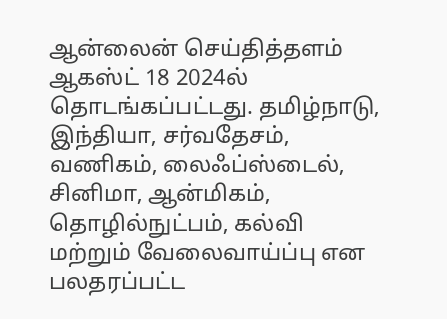ஆன்லைன் செய்தித்தளம் ஆகஸ்ட் 18 2024ல் தொடங்கப்பட்டது. தமிழ்நாடு, இந்தியா, சர்வதேசம், வணிகம், லைஃப்ஸ்டைல், சினிமா, ஆன்மிகம், தொழில்நுட்பம், கல்வி மற்றும் வேலைவாய்ப்பு என பலதரப்பட்ட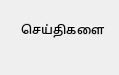செய்திகளை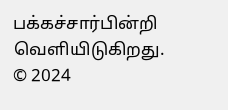பக்கச்சார்பின்றி வெளியிடுகிறது.
© 2024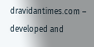dravidantimes.com – developed and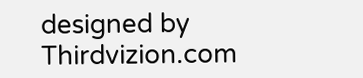designed by Thirdvizion.com